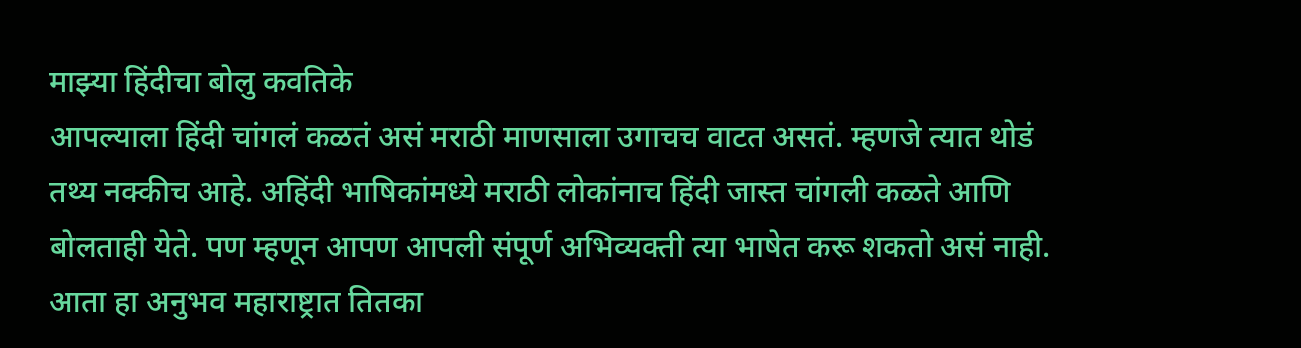माझ्या हिंदीचा बोलु कवतिके
आपल्याला हिंदी चांगलं कळतं असं मराठी माणसाला उगाचच वाटत असतं. म्हणजे त्यात थोडं तथ्य नक्कीच आहे. अहिंदी भाषिकांमध्ये मराठी लोकांनाच हिंदी जास्त चांगली कळते आणि बोलताही येते. पण म्हणून आपण आपली संपूर्ण अभिव्यक्ती त्या भाषेत करू शकतो असं नाही. आता हा अनुभव महाराष्ट्रात तितका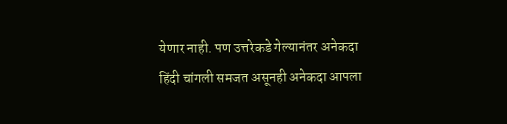येणार नाही. पण उत्तरेकडे गेल्यानंतर अनेकदा हिंदी चांगली समजत असूनही अनेकदा आपला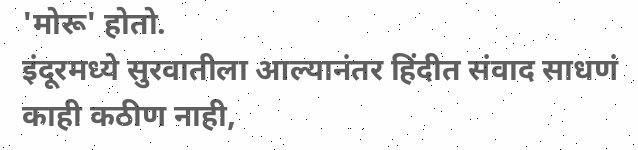'मोरू' होतो.
इंदूरमध्ये सुरवातीला आल्यानंतर हिंदीत संवाद साधणं काही कठीण नाही,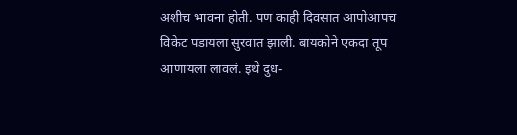अशीच भावना होती. पण काही दिवसात आपोआपच विकेट पडायला सुरवात झाली. बायकोने एकदा तूप आणायला लावलं. इथे दुध-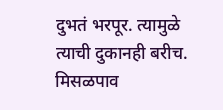दुभतं भरपूर. त्यामुळे त्याची दुकानही बरीच.
मिसळपाव